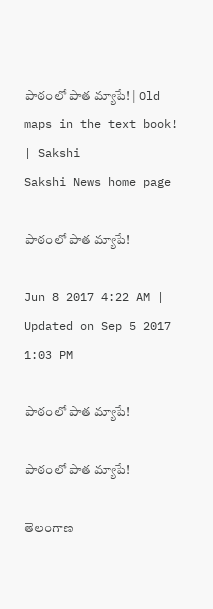పాఠంలో పాత మ్యాపే! | Old maps in the text book! | Sakshi
Sakshi News home page

పాఠంలో పాత మ్యాపే!

Jun 8 2017 4:22 AM | Updated on Sep 5 2017 1:03 PM

పాఠంలో పాత మ్యాపే!

పాఠంలో పాత మ్యాపే!

తెలంగాణ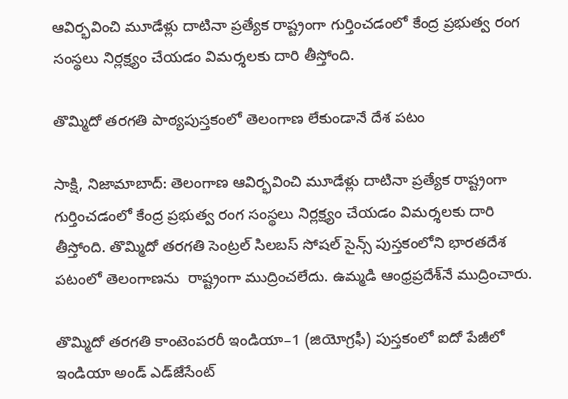ఆవిర్భవించి మూడేళ్లు దాటినా ప్రత్యేక రాష్ట్రంగా గుర్తించడంలో కేంద్ర ప్రభుత్వ రంగ సంస్థలు నిర్లక్ష్యం చేయడం విమర్శలకు దారి తీస్తోంది.

తొమ్మిదో తరగతి పాఠ్యపుస్తకంలో తెలంగాణ లేకుండానే దేశ పటం

సాక్షి, నిజామాబాద్‌: తెలంగాణ ఆవిర్భవించి మూడేళ్లు దాటినా ప్రత్యేక రాష్ట్రంగా గుర్తించడంలో కేంద్ర ప్రభుత్వ రంగ సంస్థలు నిర్లక్ష్యం చేయడం విమర్శలకు దారి తీస్తోంది. తొమ్మిదో తరగతి సెంట్రల్‌ సిలబస్‌ సోషల్‌ సైన్స్‌ పుస్తకంలోని భారతదేశ పటంలో తెలంగాణను  రాష్ట్రంగా ముద్రించలేదు. ఉమ్మడి ఆంధ్రప్రదేశ్‌నే ముద్రించారు.

తొమ్మిదో తరగతి కాంటెంపరరీ ఇండియా–1 (జియోగ్రఫీ) పుస్తకంలో ఐదో పేజీలో  ఇండియా అండ్‌ ఎడ్‌జేసేంట్‌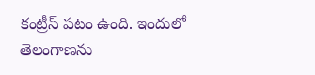కంట్రీస్‌ పటం ఉంది. ఇందులో తెలంగాణను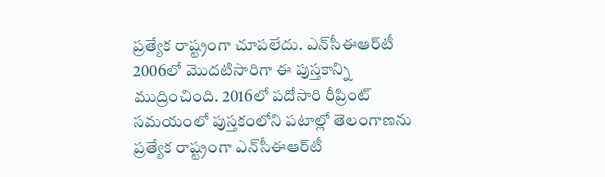ప్రత్యేక రాష్ట్రంగా చూపలేదు. ఎన్‌సీఈఆర్‌టీ 2006లో మొదటిసారిగా ఈ పుస్తకాన్ని ముద్రించింది. 2016లో పదోసారి రీప్రింట్‌ సమయంలో పుస్తకంలోని పటాల్లో తెలంగాణను ప్రత్యేక రాష్ట్రంగా ఎన్‌సీఈఆర్‌టీ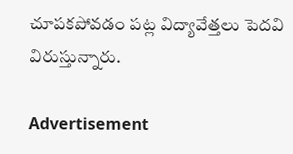చూపకపోవడం పట్ల విద్యావేత్తలు పెదవి విరుస్తున్నారు.

Advertisement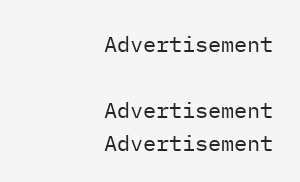Advertisement

Advertisement
Advertisement